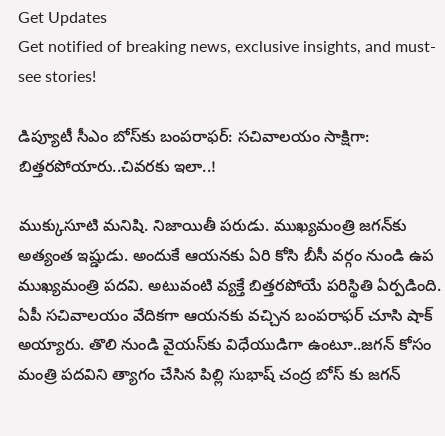Get Updates
Get notified of breaking news, exclusive insights, and must-see stories!

డిప్యూటీ సీఎం బోస్‌కు బంప‌రాఫ‌ర్‌: స‌చివాల‌యం సాక్షిగా: బిత్త‌రపోయారు..చివ‌ర‌కు ఇలా..!

ముక్కుసూటి మ‌నిషి. నిజాయితీ ప‌రుడు. ముఖ్య‌మంత్రి జ‌గ‌న్‌కు అత్యంత ఇష్డుడు. అందుకే ఆయ‌న‌కు ఏరి కోసి బీసీ వ‌ర్గం నుండి ఉప ముఖ్య‌మంత్రి ప‌ద‌వి. అటువంటి వ్య‌క్తే బిత్త‌ర‌పోయే ప‌రిస్థితి ఏర్ప‌డింది. ఏపీ స‌చివాల‌యం వేదిక‌గా ఆయ‌న‌కు వ‌చ్చిన బంప‌రాఫ‌ర్ చూసి షాక్ అయ్యారు. తొలి నుండి వైయ‌స్‌కు విధేయుడిగా ఉంటూ..జ‌గ‌న్ కోసం మంత్రి ప‌ద‌విని త్యాగం చేసిన పిల్లి సుభాష్ చంద్ర బోస్ కు జ‌గ‌న్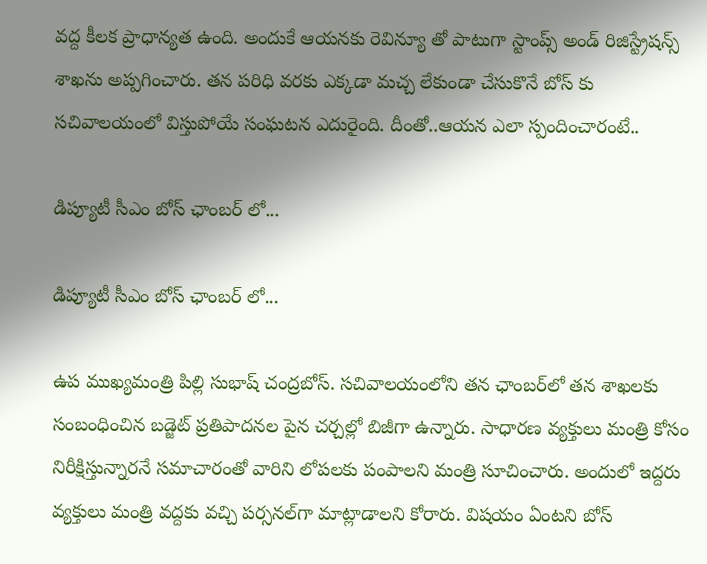వ‌ద్ద కీల‌క ప్రాధాన్య‌త ఉంది. అందుకే ఆయ‌న‌కు రెవిన్యూ తో పాటుగా స్టాంప్స్ అండ్ రిజిస్ట్రేష‌న్స్ శాఖ‌ను అప్ప‌గించారు. త‌న ప‌రిధి వ‌ర‌కు ఎక్క‌డా మ‌చ్చ లేకుండా చేసుకొనే బోస్ కు స‌చివాల‌యంలో విస్తుపోయే సంఘ‌ట‌న ఎదురైంది. దీంతో..ఆయ‌న ఎలా స్పందించారంటే..

డిప్యూటీ సీఎం బోస్ ఛాంబ‌ర్ లో...

డిప్యూటీ సీఎం బోస్ ఛాంబ‌ర్ లో...

ఉప ముఖ్య‌మంత్రి పిల్లి సుభాష్ చంద్ర‌బోస్‌. సచివాలయంలోని త‌న ఛాంబ‌ర్‌లో త‌న శాఖ‌ల‌కు సంబంధించిన బ‌డ్జెట్ ప్ర‌తిపాద‌న‌ల పైన చ‌ర్చ‌ల్లో బిజీగా ఉన్నారు. సాధార‌ణ వ్య‌క్తులు మంత్రి కోసం నిరీక్షిస్తున్నార‌నే స‌మాచారంతో వారిని లోప‌ల‌కు పంపాల‌ని మంత్రి సూచించారు. అందులో ఇద్ద‌రు వ్య‌క్తులు మంత్రి వ‌ద్ద‌కు వ‌చ్చి ప‌ర్స‌న‌ల్‌గా మాట్లాడాల‌ని కోరారు. విష‌యం ఏంటని బోస్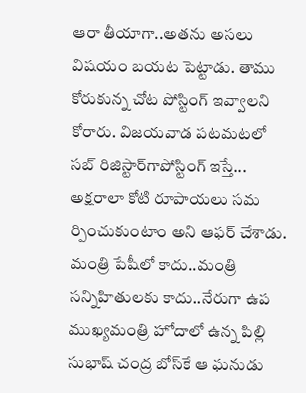ఆరా తీయాగా..అత‌ను అస‌లు విష‌యం బ‌య‌ట పెట్టాడు. తాము కోరుకున్న చోట పోస్టింగ్ ఇవ్వాల‌ని కోరారు. విజయవాడ పటమటలో స‌బ్ రిజిస్టార్‌గాపోస్టింగ్‌ ఇస్తే... అక్షరాలా కోటి రూపాయలు సమ ర్పించుకుంటాం అని ఆఫర్‌ చేశాడు. మంత్రి పేషీలో కాదు..మంత్రి స‌న్నిహితుల‌కు కాదు..నేరుగా ఉప ముఖ్య‌మంత్రి హోదాలో ఉన్న పిల్లి సుభాష్ చంద్ర బోస్‌కే ఆ ఘ‌నుడు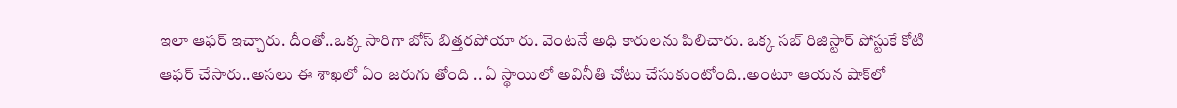ఇలా ఆఫ‌ర్ ఇచ్చారు. దీంతో..ఒక్క సారిగా బోస్ బిత్త‌ర‌పోయా రు. వెంట‌నే అధి కారుల‌ను పిలిచారు. ఒక్క స‌బ్ రిజిస్టార్ పోస్టుకే కోటి ఆఫ‌ర్ చేసారు..అసలు ఈ శాఖలో ఏం జరుగు తోంది .. ఏ స్థాయిలో అవినీతి చోటు చేసుకుంటోంది..అంటూ ఆయ‌న షాక్‌లో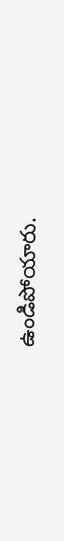ఉండిపోయారు.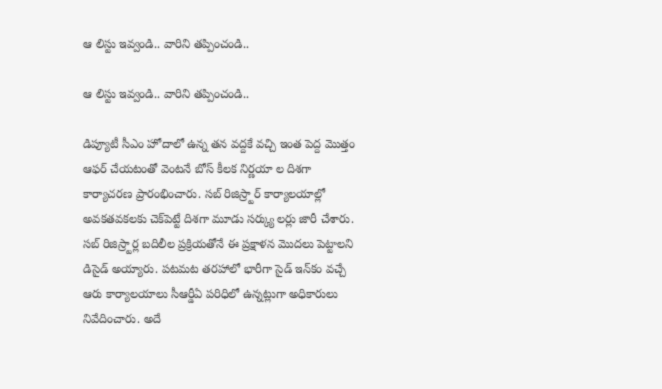ఆ లిస్టు ఇవ్వండి.. వారిని త‌ప్పించండి..

ఆ లిస్టు ఇవ్వండి.. వారిని త‌ప్పించండి..

డిప్యూటీ సీఎం హోదాలో ఉన్న త‌న వ‌ద్ద‌కే వ‌చ్చి ఇంత పెద్ద మొత్తం ఆఫ‌ర్ చేయ‌టంతో వెంట‌నే బోస్ కీల‌క నిర్ణ‌యా ల దిశ‌గా కార్యాచ‌ర‌ణ ప్రారంభించారు. సబ్‌ రిజిస్ర్టార్‌ కార్యాలయాల్లో అవకతవకలకు చెక్‌పెట్టే దిశగా మూడు సర్క్యు లర్లు జారీ చేశారు. సబ్‌ రిజిస్ర్టార్ల బదిలీల ప్రక్రియతోనే ఈ ప్రక్షాళన మొదలు పెట్టాల‌ని డిసైడ్ అయ్యారు. ప‌ట‌మ‌ట త‌ర‌హాలో భారీగా సైడ్ ఇన్‌కం వ‌చ్చే ఆరు కార్యాల‌యాలు సీఆర్డీఏ ప‌రిధిలో ఉన్న‌ట్లుగా అధికారులు నివేదించారు. అదే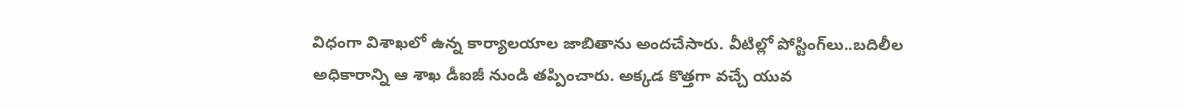విధంగా విశాఖ‌లో ఉన్న కార్యాల‌యాల జాబితాను అంద‌చేసారు. వీటిల్లో పోస్టింగ్‌లు..బ‌దిలీల అధికారాన్ని ఆ శాఖ డీఐజీ నుండి త‌ప్పించారు. అక్క‌డ కొత్త‌గా వ‌చ్చే యువ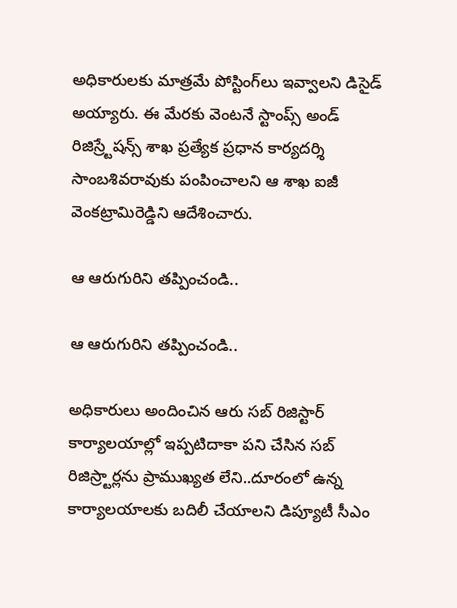అధికారుల‌కు మాత్రమే పోస్టింగ్‌లు ఇవ్వాల‌ని డిసైడ్ అయ్యారు. ఈ మేర‌కు వెంట‌నే స్టాంప్స్‌ అండ్‌ రిజిస్ర్టేషన్స్‌ శాఖ ప్రత్యేక ప్రధాన కార్యదర్శి సాంబశివరావుకు పంపించాలని ఆ శాఖ ఐజీ వెంకట్రామిరెడ్డిని ఆదేశించారు.

ఆ ఆరుగురిని త‌ప్పించండి..

ఆ ఆరుగురిని త‌ప్పించండి..

అధికారులు అందించిన ఆరు స‌బ్ రిజిస్టార్ కార్యాల‌యాల్లో ఇప్పటిదాకా పని చేసిన సబ్‌ రిజిస్ర్టార్లను ప్రాముఖ్యత లేని..దూరంలో ఉన్న కార్యాలయాలకు బదిలీ చేయాలని డిప్యూటీ సీఎం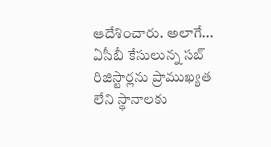ఆదేశించారు. అలాగే... ఏసీబీ కేసులున్న సబ్‌ రిజిస్టార్ల‌ను ప్రాముఖ్యత లేని స్థానాలకు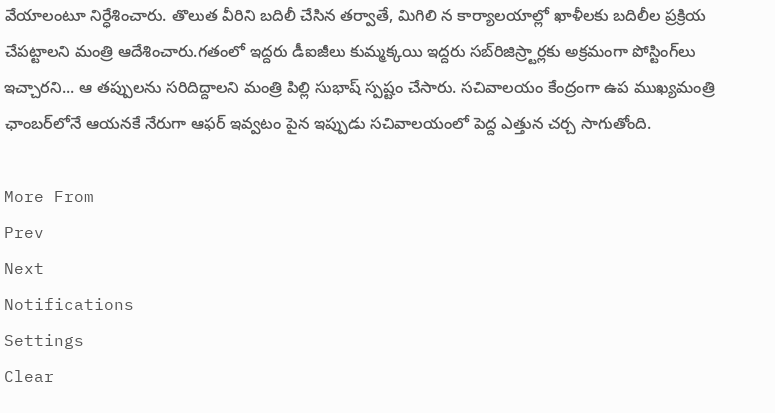వేయాలంటూ నిర్ధేశించారు. తొలుత వీరిని బదిలీ చేసిన తర్వాతే, మిగిలి న కార్యాలయాల్లో ఖాళీలకు బదిలీల ప్రక్రియ చేపట్టాలని మంత్రి ఆదేశించారు.గతంలో ఇద్దరు డీఐజీలు కుమ్మక్కయి ఇద్దరు సబ్‌రిజిస్ర్టార్లకు అక్రమంగా పోస్టింగ్‌లు ఇచ్చారని... ఆ తప్పులను సరిదిద్దాలని మంత్రి పిల్లి సుభాష్ స్ప‌ష్టం చేసారు. స‌చివాల‌యం కేంద్రంగా ఉప ముఖ్య‌మంత్రి ఛాంబ‌ర్‌లోనే ఆయ‌న‌కే నేరుగా ఆఫ‌ర్ ఇవ్వ‌టం పైన ఇప్పుడు స‌చివాల‌యంలో పెద్ద ఎత్తున చ‌ర్చ సాగుతోంది.

More From
Prev
Next
Notifications
Settings
Clear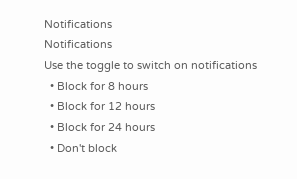Notifications
Notifications
Use the toggle to switch on notifications
  • Block for 8 hours
  • Block for 12 hours
  • Block for 24 hours
  • Don't block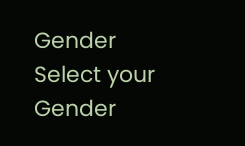Gender
Select your Gender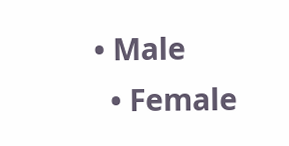• Male
  • Female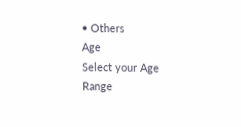• Others
Age
Select your Age Range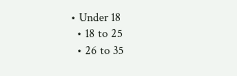• Under 18
  • 18 to 25
  • 26 to 35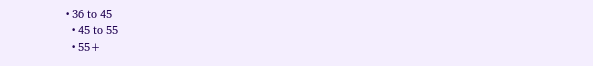• 36 to 45
  • 45 to 55
  • 55+